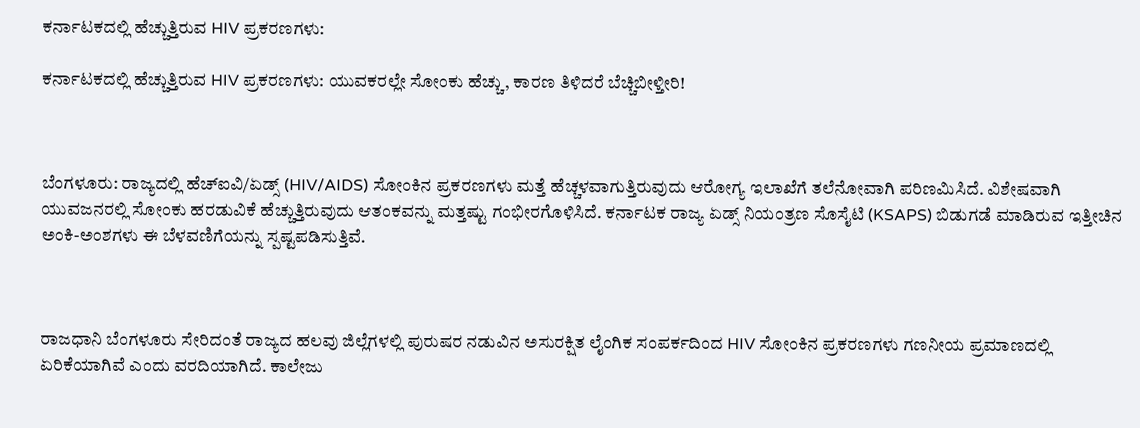ಕರ್ನಾಟಕದಲ್ಲಿ ಹೆಚ್ಚುತ್ತಿರುವ HIV ಪ್ರಕರಣಗಳು:

ಕರ್ನಾಟಕದಲ್ಲಿ ಹೆಚ್ಚುತ್ತಿರುವ HIV ಪ್ರಕರಣಗಳು: ಯುವಕರಲ್ಲೇ ಸೋಂಕು ಹೆಚ್ಚು, ಕಾರಣ ತಿಳಿದರೆ ಬೆಚ್ಚಿಬೀಳ್ತೀರಿ!



ಬೆಂಗಳೂರು: ರಾಜ್ಯದಲ್ಲಿ ಹೆಚ್‌ಐವಿ/ಏಡ್ಸ್‌ (HIV/AIDS) ಸೋಂಕಿನ ಪ್ರಕರಣಗಳು ಮತ್ತೆ ಹೆಚ್ಚಳವಾಗುತ್ತಿರುವುದು ಆರೋಗ್ಯ ಇಲಾಖೆಗೆ ತಲೆನೋವಾಗಿ ಪರಿಣಮಿಸಿದೆ. ವಿಶೇಷವಾಗಿ ಯುವಜನರಲ್ಲಿ ಸೋಂಕು ಹರಡುವಿಕೆ ಹೆಚ್ಚುತ್ತಿರುವುದು ಆತಂಕವನ್ನು ಮತ್ತಷ್ಟು ಗಂಭೀರಗೊಳಿಸಿದೆ. ಕರ್ನಾಟಕ ರಾಜ್ಯ ಏಡ್ಸ್ ನಿಯಂತ್ರಣ ಸೊಸೈಟಿ (KSAPS) ಬಿಡುಗಡೆ ಮಾಡಿರುವ ಇತ್ತೀಚಿನ ಅಂಕಿ-ಅಂಶಗಳು ಈ ಬೆಳವಣಿಗೆಯನ್ನು ಸ್ಪಷ್ಟಪಡಿಸುತ್ತಿವೆ.



ರಾಜಧಾನಿ ಬೆಂಗಳೂರು ಸೇರಿದಂತೆ ರಾಜ್ಯದ ಹಲವು ಜಿಲ್ಲೆಗಳಲ್ಲಿ ಪುರುಷರ ನಡುವಿನ ಅಸುರಕ್ಷಿತ ಲೈಂಗಿಕ ಸಂಪರ್ಕದಿಂದ HIV ಸೋಂಕಿನ ಪ್ರಕರಣಗಳು ಗಣನೀಯ ಪ್ರಮಾಣದಲ್ಲಿ ಏರಿಕೆಯಾಗಿವೆ ಎಂದು ವರದಿಯಾಗಿದೆ. ಕಾಲೇಜು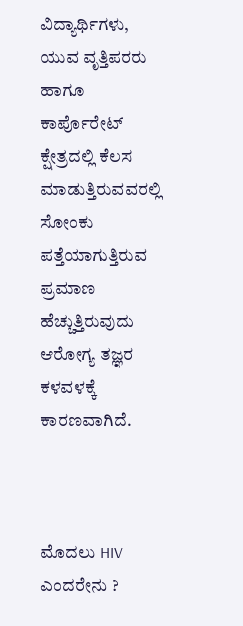ವಿದ್ಯಾರ್ಥಿಗಳು, ಯುವ ವೃತ್ತಿಪರರು ಹಾಗೂ ಕಾರ್ಪೊರೇಟ್ ಕ್ಷೇತ್ರದಲ್ಲಿ ಕೆಲಸ ಮಾಡುತ್ತಿರುವವರಲ್ಲಿ ಸೋಂಕು ಪತ್ತೆಯಾಗುತ್ತಿರುವ ಪ್ರಮಾಣ ಹೆಚ್ಚುತ್ತಿರುವುದು ಆರೋಗ್ಯ ತಜ್ಞರ ಕಳವಳಕ್ಕೆ ಕಾರಣವಾಗಿದೆ.



ಮೊದಲು HIV ಎಂದರೇನು ?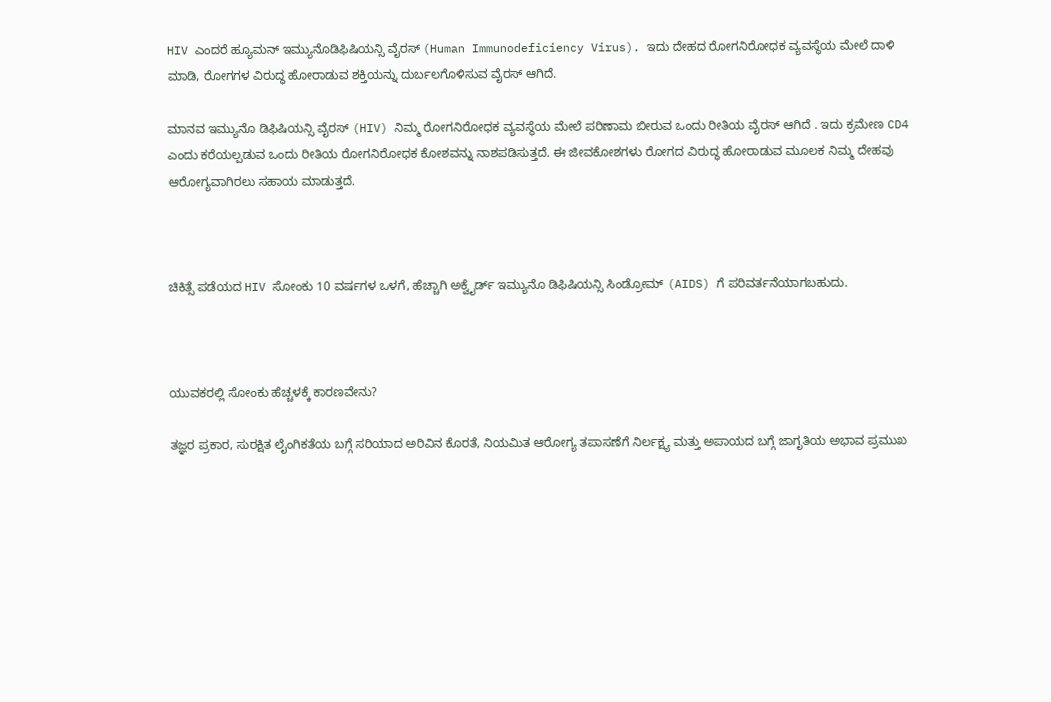HIV ಎಂದರೆ ಹ್ಯೂಮನ್ ಇಮ್ಯುನೊಡಿಫಿಷಿಯನ್ಸಿ ವೈರಸ್ (Human Immunodeficiency Virus). ಇದು ದೇಹದ ರೋಗನಿರೋಧಕ ವ್ಯವಸ್ಥೆಯ ಮೇಲೆ ದಾಳಿ ಮಾಡಿ, ರೋಗಗಳ ವಿರುದ್ಧ ಹೋರಾಡುವ ಶಕ್ತಿಯನ್ನು ದುರ್ಬಲಗೊಳಿಸುವ ವೈರಸ್ ಆಗಿದೆ.

ಮಾನವ ಇಮ್ಯುನೊ ಡಿಫಿಷಿಯನ್ಸಿ ವೈರಸ್ (HIV) ನಿಮ್ಮ ರೋಗನಿರೋಧಕ ವ್ಯವಸ್ಥೆಯ ಮೇಲೆ ಪರಿಣಾಮ ಬೀರುವ ಒಂದು ರೀತಿಯ ವೈರಸ್ ಆಗಿದೆ . ಇದು ಕ್ರಮೇಣ CD4 ಎಂದು ಕರೆಯಲ್ಪಡುವ ಒಂದು ರೀತಿಯ ರೋಗನಿರೋಧಕ ಕೋಶವನ್ನು ನಾಶಪಡಿಸುತ್ತದೆ. ಈ ಜೀವಕೋಶಗಳು ರೋಗದ ವಿರುದ್ಧ ಹೋರಾಡುವ ಮೂಲಕ ನಿಮ್ಮ ದೇಹವು ಆರೋಗ್ಯವಾಗಿರಲು ಸಹಾಯ ಮಾಡುತ್ತದೆ.



ಚಿಕಿತ್ಸೆ ಪಡೆಯದ HIV ಸೋಂಕು 10 ವರ್ಷಗಳ ಒಳಗೆ, ಹೆಚ್ಚಾಗಿ ಅಕ್ವೈರ್ಡ್ ಇಮ್ಯುನೊ ಡಿಫಿಷಿಯನ್ಸಿ ಸಿಂಡ್ರೋಮ್ (AIDS) ಗೆ ಪರಿವರ್ತನೆಯಾಗಬಹುದು.



ಯುವಕರಲ್ಲಿ ಸೋಂಕು ಹೆಚ್ಚಳಕ್ಕೆ ಕಾರಣವೇನು?

ತಜ್ಞರ ಪ್ರಕಾರ, ಸುರಕ್ಷಿತ ಲೈಂಗಿಕತೆಯ ಬಗ್ಗೆ ಸರಿಯಾದ ಅರಿವಿನ ಕೊರತೆ, ನಿಯಮಿತ ಆರೋಗ್ಯ ತಪಾಸಣೆಗೆ ನಿರ್ಲಕ್ಷ್ಯ ಮತ್ತು ಅಪಾಯದ ಬಗ್ಗೆ ಜಾಗೃತಿಯ ಅಭಾವ ಪ್ರಮುಖ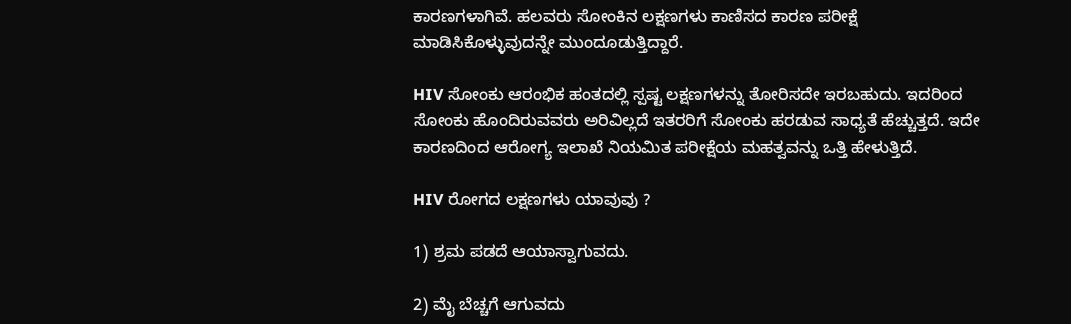ಕಾರಣಗಳಾಗಿವೆ. ಹಲವರು ಸೋಂಕಿನ ಲಕ್ಷಣಗಳು ಕಾಣಿಸದ ಕಾರಣ ಪರೀಕ್ಷೆ ಮಾಡಿಸಿಕೊಳ್ಳುವುದನ್ನೇ ಮುಂದೂಡುತ್ತಿದ್ದಾರೆ.

HIV ಸೋಂಕು ಆರಂಭಿಕ ಹಂತದಲ್ಲಿ ಸ್ಪಷ್ಟ ಲಕ್ಷಣಗಳನ್ನು ತೋರಿಸದೇ ಇರಬಹುದು. ಇದರಿಂದ ಸೋಂಕು ಹೊಂದಿರುವವರು ಅರಿವಿಲ್ಲದೆ ಇತರರಿಗೆ ಸೋಂಕು ಹರಡುವ ಸಾಧ್ಯತೆ ಹೆಚ್ಚುತ್ತದೆ. ಇದೇ ಕಾರಣದಿಂದ ಆರೋಗ್ಯ ಇಲಾಖೆ ನಿಯಮಿತ ಪರೀಕ್ಷೆಯ ಮಹತ್ವವನ್ನು ಒತ್ತಿ ಹೇಳುತ್ತಿದೆ.

HIV ರೋಗದ ಲಕ್ಷಣಗಳು ಯಾವುವು ?

1) ಶ್ರಮ ಪಡದೆ ಆಯಾಸ್ವಾಗುವದು.

2) ಮೈ ಬೆಚ್ಚಗೆ ಆಗುವದು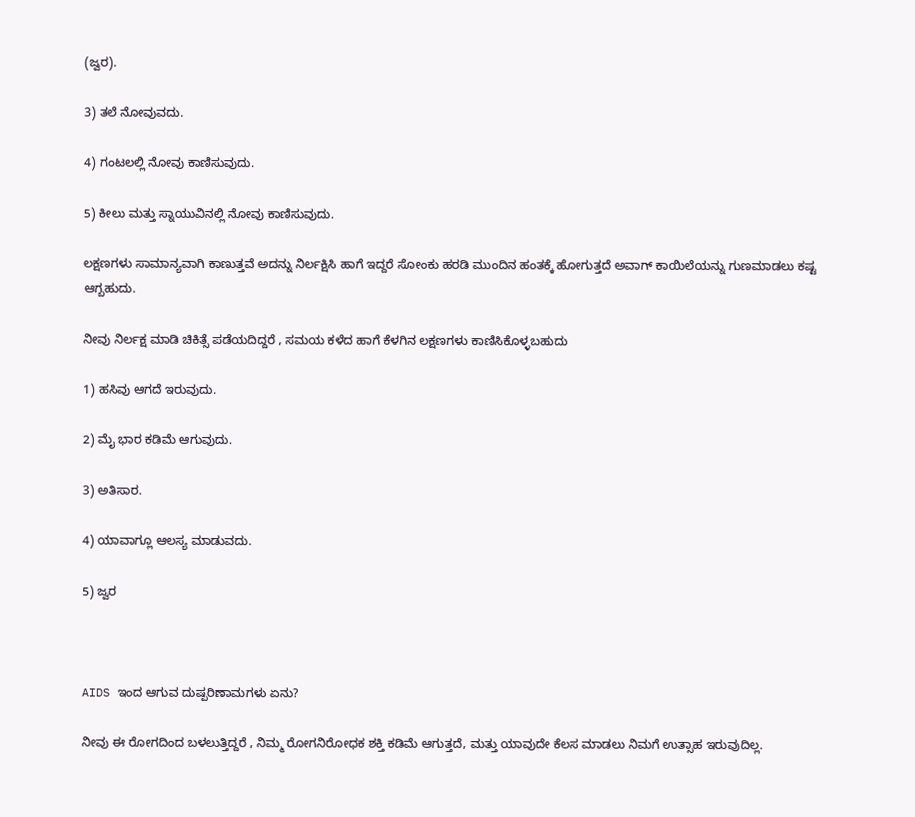(ಜ್ವರ).

3) ತಲೆ ನೋವುವದು.

4) ಗಂಟಲಲ್ಲಿ ನೋವು ಕಾಣಿಸುವುದು.

5) ಕೀಲು ಮತ್ತು ಸ್ನಾಯುವಿನಲ್ಲಿ ನೋವು ಕಾಣಿಸುವುದು.

ಲಕ್ಷಣಗಳು ಸಾಮಾನ್ಯವಾಗಿ ಕಾಣುತ್ತವೆ ಅದನ್ನು ನಿರ್ಲಕ್ಷಿಸಿ ಹಾಗೆ ಇದ್ದರೆ ಸೋಂಕು ಹರಡಿ ಮುಂದಿನ ಹಂತಕ್ಕೆ ಹೋಗುತ್ತದೆ ಅವಾಗ್ ಕಾಯಿಲೆಯನ್ನು ಗುಣಮಾಡಲು ಕಷ್ಟ ಆಗ್ಬಹುದು.

ನೀವು ನಿರ್ಲಕ್ಷ ಮಾಡಿ ಚಿಕಿತ್ಸೆ ಪಡೆಯದಿದ್ದರೆ , ಸಮಯ ಕಳೆದ ಹಾಗೆ ಕೆಳಗಿನ ಲಕ್ಷಣಗಳು ಕಾಣಿಸಿಕೊಳ್ಳಬಹುದು

1) ಹಸಿವು ಆಗದೆ ಇರುವುದು.

2) ಮೈ ಭಾರ ಕಡಿಮೆ ಆಗುವುದು.

3) ಅತಿಸಾರ.

4) ಯಾವಾಗ್ಲೂ ಆಲಸ್ಯ ಮಾಡುವದು.

5) ಜ್ವರ



AIDS ಇಂದ ಆಗುವ ದುಷ್ಪರಿಣಾಮಗಳು ಏನು?

ನೀವು ಈ ರೋಗದಿಂದ ಬಳಲುತ್ತಿದ್ದರೆ , ನಿಮ್ಮ ರೋಗನಿರೋಧಕ ಶಕ್ತಿ ಕಡಿಮೆ ಆಗುತ್ತದೆ, ಮತ್ತು ಯಾವುದೇ ಕೆಲಸ ಮಾಡಲು ನಿಮಗೆ ಉತ್ಸಾಹ ಇರುವುದಿಲ್ಲ.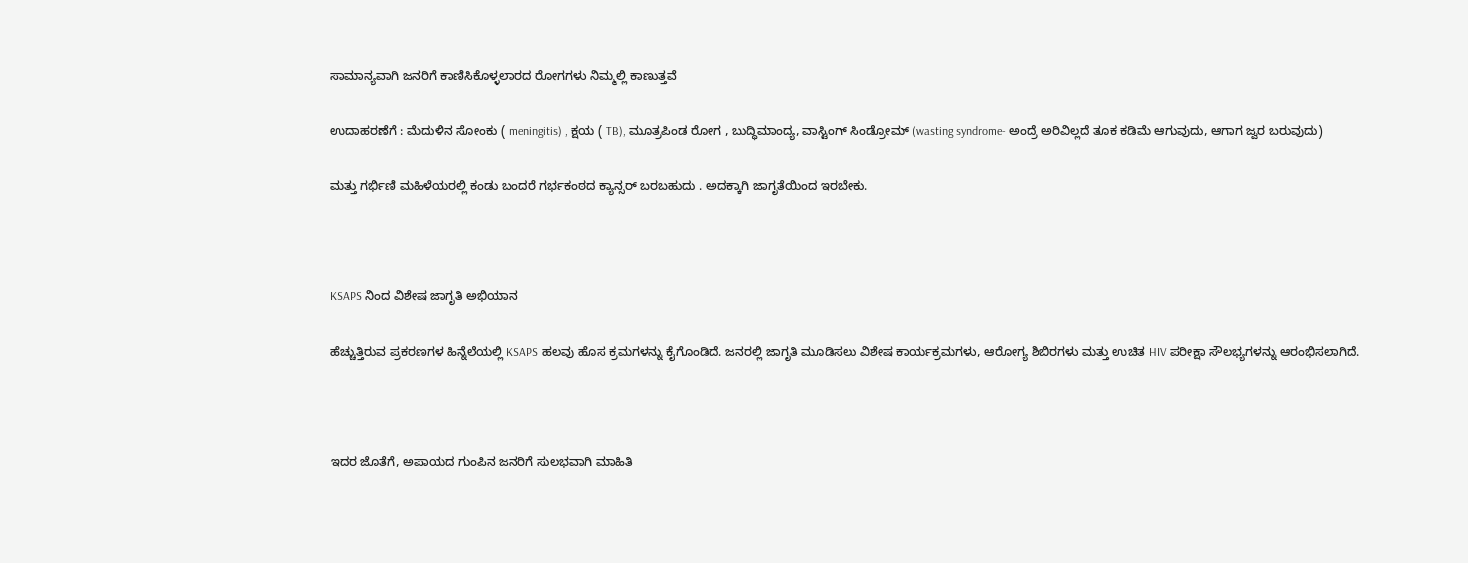ಸಾಮಾನ್ಯವಾಗಿ ಜನರಿಗೆ ಕಾಣಿಸಿಕೊಳ್ಳಲಾರದ ರೋಗಗಳು ನಿಮ್ಮಲ್ಲಿ ಕಾಣುತ್ತವೆ

ಉದಾಹರಣೆಗೆ : ಮೆದುಳಿನ ಸೋಂಕು ( meningitis) , ಕ್ಷಯ ( TB), ಮೂತ್ರಪಿಂಡ ರೋಗ , ಬುದ್ಧಿಮಾಂದ್ಯ, ವಾಸ್ಟಿಂಗ್ ಸಿಂಡ್ರೋಮ್ (wasting syndrome- ಅಂದ್ರೆ ಅರಿವಿಲ್ಲದೆ ತೂಕ ಕಡಿಮೆ ಆಗುವುದು, ಆಗಾಗ ಜ್ವರ ಬರುವುದು)

ಮತ್ತು ಗರ್ಭಿಣಿ ಮಹಿಳೆಯರಲ್ಲಿ ಕಂಡು ಬಂದರೆ ಗರ್ಭಕಂಠದ ಕ್ಯಾನ್ಸರ್ ಬರಬಹುದು . ಅದಕ್ಕಾಗಿ ಜಾಗೃತೆಯಿಂದ ಇರಬೇಕು.



KSAPS ನಿಂದ ವಿಶೇಷ ಜಾಗೃತಿ ಅಭಿಯಾನ

ಹೆಚ್ಚುತ್ತಿರುವ ಪ್ರಕರಣಗಳ ಹಿನ್ನೆಲೆಯಲ್ಲಿ KSAPS ಹಲವು ಹೊಸ ಕ್ರಮಗಳನ್ನು ಕೈಗೊಂಡಿದೆ. ಜನರಲ್ಲಿ ಜಾಗೃತಿ ಮೂಡಿಸಲು ವಿಶೇಷ ಕಾರ್ಯಕ್ರಮಗಳು, ಆರೋಗ್ಯ ಶಿಬಿರಗಳು ಮತ್ತು ಉಚಿತ HIV ಪರೀಕ್ಷಾ ಸೌಲಭ್ಯಗಳನ್ನು ಆರಂಭಿಸಲಾಗಿದೆ.



ಇದರ ಜೊತೆಗೆ, ಅಪಾಯದ ಗುಂಪಿನ ಜನರಿಗೆ ಸುಲಭವಾಗಿ ಮಾಹಿತಿ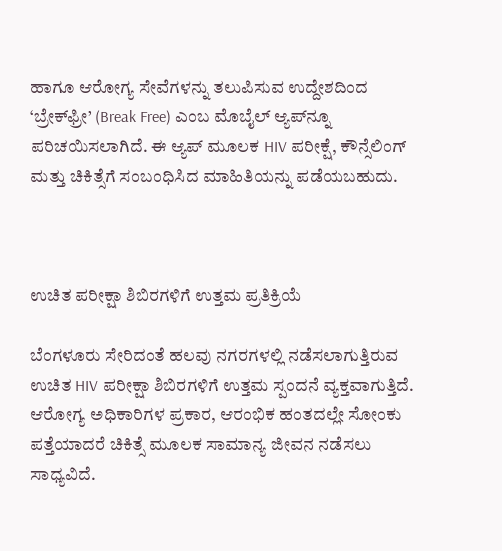ಹಾಗೂ ಆರೋಗ್ಯ ಸೇವೆಗಳನ್ನು ತಲುಪಿಸುವ ಉದ್ದೇಶದಿಂದ ‘ಬ್ರೇಕ್‌ಫ್ರೀ’ (Break Free) ಎಂಬ ಮೊಬೈಲ್ ಆ್ಯಪ್‌ನ್ನೂ ಪರಿಚಯಿಸಲಾಗಿದೆ. ಈ ಆ್ಯಪ್ ಮೂಲಕ HIV ಪರೀಕ್ಷೆ, ಕೌನ್ಸೆಲಿಂಗ್ ಮತ್ತು ಚಿಕಿತ್ಸೆಗೆ ಸಂಬಂಧಿಸಿದ ಮಾಹಿತಿಯನ್ನು ಪಡೆಯಬಹುದು.



ಉಚಿತ ಪರೀಕ್ಷಾ ಶಿಬಿರಗಳಿಗೆ ಉತ್ತಮ ಪ್ರತಿಕ್ರಿಯೆ

ಬೆಂಗಳೂರು ಸೇರಿದಂತೆ ಹಲವು ನಗರಗಳಲ್ಲಿ ನಡೆಸಲಾಗುತ್ತಿರುವ ಉಚಿತ HIV ಪರೀಕ್ಷಾ ಶಿಬಿರಗಳಿಗೆ ಉತ್ತಮ ಸ್ಪಂದನೆ ವ್ಯಕ್ತವಾಗುತ್ತಿದೆ. ಆರೋಗ್ಯ ಅಧಿಕಾರಿಗಳ ಪ್ರಕಾರ, ಆರಂಭಿಕ ಹಂತದಲ್ಲೇ ಸೋಂಕು ಪತ್ತೆಯಾದರೆ ಚಿಕಿತ್ಸೆ ಮೂಲಕ ಸಾಮಾನ್ಯ ಜೀವನ ನಡೆಸಲು ಸಾಧ್ಯವಿದೆ.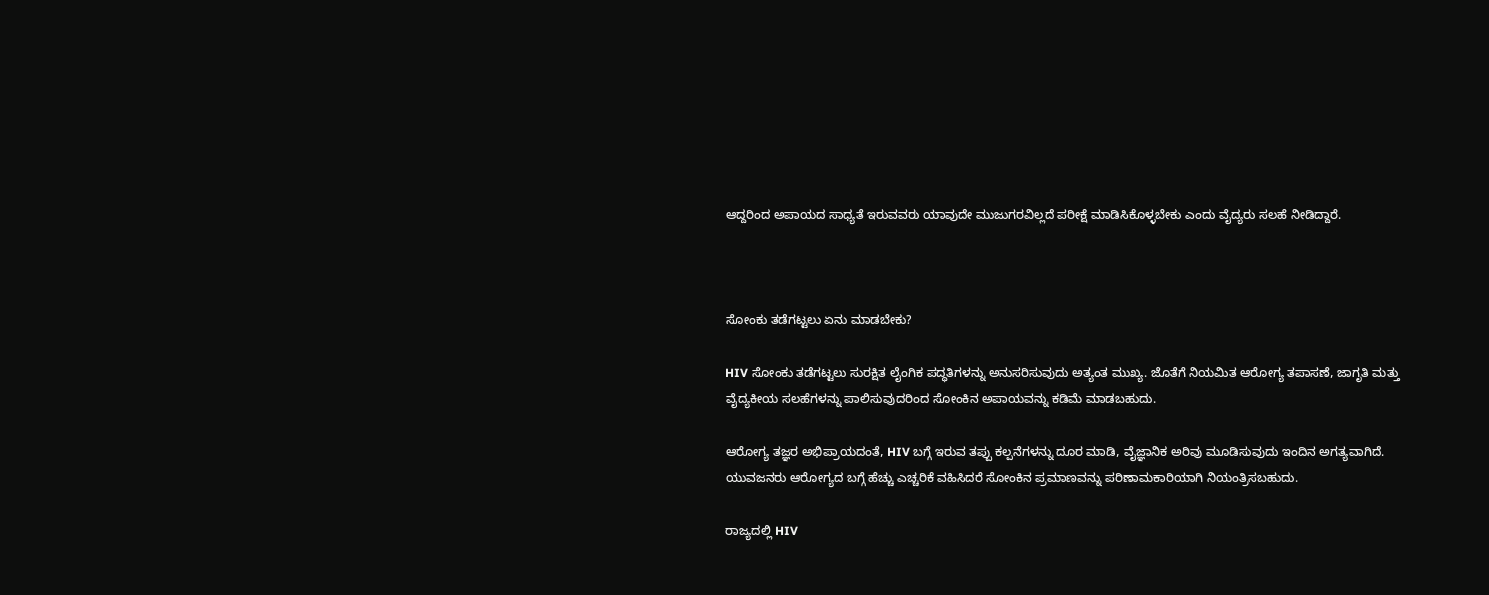ಆದ್ದರಿಂದ ಅಪಾಯದ ಸಾಧ್ಯತೆ ಇರುವವರು ಯಾವುದೇ ಮುಜುಗರವಿಲ್ಲದೆ ಪರೀಕ್ಷೆ ಮಾಡಿಸಿಕೊಳ್ಳಬೇಕು ಎಂದು ವೈದ್ಯರು ಸಲಹೆ ನೀಡಿದ್ದಾರೆ.



ಸೋಂಕು ತಡೆಗಟ್ಟಲು ಏನು ಮಾಡಬೇಕು?

HIV ಸೋಂಕು ತಡೆಗಟ್ಟಲು ಸುರಕ್ಷಿತ ಲೈಂಗಿಕ ಪದ್ಧತಿಗಳನ್ನು ಅನುಸರಿಸುವುದು ಅತ್ಯಂತ ಮುಖ್ಯ. ಜೊತೆಗೆ ನಿಯಮಿತ ಆರೋಗ್ಯ ತಪಾಸಣೆ, ಜಾಗೃತಿ ಮತ್ತು ವೈದ್ಯಕೀಯ ಸಲಹೆಗಳನ್ನು ಪಾಲಿಸುವುದರಿಂದ ಸೋಂಕಿನ ಅಪಾಯವನ್ನು ಕಡಿಮೆ ಮಾಡಬಹುದು.

ಆರೋಗ್ಯ ತಜ್ಞರ ಅಭಿಪ್ರಾಯದಂತೆ, HIV ಬಗ್ಗೆ ಇರುವ ತಪ್ಪು ಕಲ್ಪನೆಗಳನ್ನು ದೂರ ಮಾಡಿ, ವೈಜ್ಞಾನಿಕ ಅರಿವು ಮೂಡಿಸುವುದು ಇಂದಿನ ಅಗತ್ಯವಾಗಿದೆ. ಯುವಜನರು ಆರೋಗ್ಯದ ಬಗ್ಗೆ ಹೆಚ್ಚು ಎಚ್ಚರಿಕೆ ವಹಿಸಿದರೆ ಸೋಂಕಿನ ಪ್ರಮಾಣವನ್ನು ಪರಿಣಾಮಕಾರಿಯಾಗಿ ನಿಯಂತ್ರಿಸಬಹುದು.

ರಾಜ್ಯದಲ್ಲಿ HIV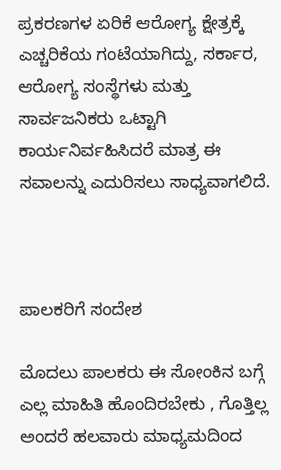ಪ್ರಕರಣಗಳ ಏರಿಕೆ ಆರೋಗ್ಯ ಕ್ಷೇತ್ರಕ್ಕೆ ಎಚ್ಚರಿಕೆಯ ಗಂಟೆಯಾಗಿದ್ದು, ಸರ್ಕಾರ, ಆರೋಗ್ಯ ಸಂಸ್ಥೆಗಳು ಮತ್ತು ಸಾರ್ವಜನಿಕರು ಒಟ್ಟಾಗಿ ಕಾರ್ಯನಿರ್ವಹಿಸಿದರೆ ಮಾತ್ರ ಈ ಸವಾಲನ್ನು ಎದುರಿಸಲು ಸಾಧ್ಯವಾಗಲಿದೆ.



ಪಾಲಕರಿಗೆ ಸಂದೇಶ

ಮೊದಲು ಪಾಲಕರು ಈ ಸೋಂಕಿನ ಬಗ್ಗೆ ಎಲ್ಲ ಮಾಹಿತಿ ಹೊಂದಿರಬೇಕು , ಗೊತ್ತಿಲ್ಲ ಅಂದರೆ ಹಲವಾರು ಮಾಧ್ಯಮದಿಂದ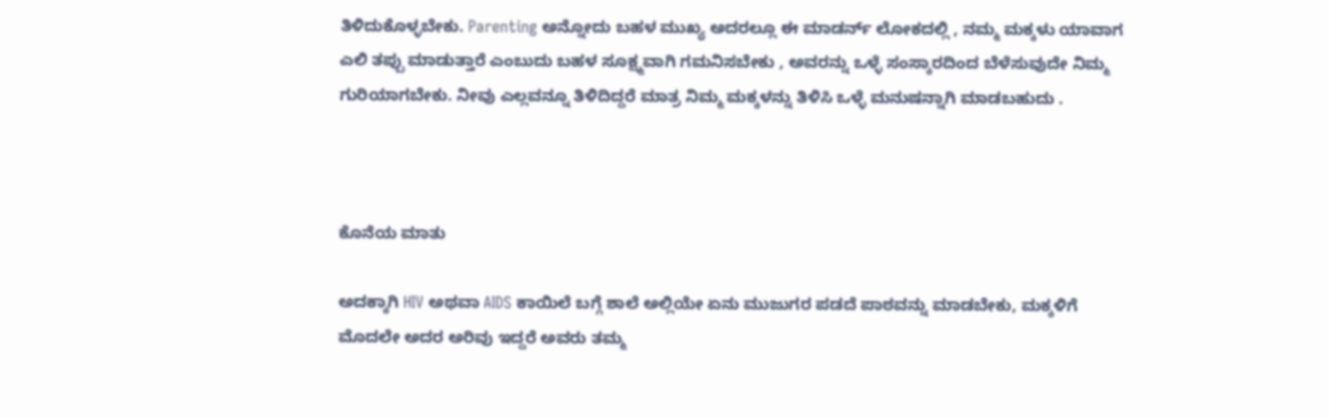ತಿಳಿದುಕೊಳ್ಳಬೇಕು. Parenting ಅನ್ನೋದು ಬಹಳ ಮುಖ್ಯ ಅದರಲ್ಲೂ ಈ ಮಾಡರ್ನ್ ಲೋಕದಲ್ಲಿ , ನಮ್ಮ ಮಕ್ಕಳು ಯಾವಾಗ ಎಲಿ ತಪ್ಪು ಮಾಡುತ್ತಾರೆ ಎಂಬುದು ಬಹಳ ಸೂಕ್ಷ್ಮವಾಗಿ ಗಮನಿಸಬೇಕು , ಅವರನ್ನು ಒಳ್ಳೆ ಸಂಸ್ಕಾರದಿಂದ ಬೆಳೆಸುವುದೇ ನಿಮ್ಮ ಗುರಿಯಾಗಬೇಕು. ನೀವು ಎಲ್ಲವನ್ನೂ ತಿಳಿದಿದ್ದರೆ ಮಾತ್ರ ನಿಮ್ಮ ಮಕ್ಕಳನ್ನು ತಿಳಿಸಿ ಒಳ್ಳೆ ಮನುಷನ್ನಾಗಿ ಮಾಡಬಹುದು .



ಕೊನೆಯ ಮಾತು

ಅದಕ್ಕಾಗಿ HIV ಅಥವಾ AIDS ಕಾಯಿಲೆ ಬಗ್ಗೆ ಶಾಲೆ ಅಲ್ಲಿಯೇ ಏನು ಮುಜುಗರ ಪಡದೆ ಪಾಠವನ್ನು ಮಾಡಬೇಕು, ಮಕ್ಕಳಿಗೆ ಮೊದಲೇ ಅದರ ಅರಿವು ಇದ್ದರೆ ಅವರು ತಮ್ಮ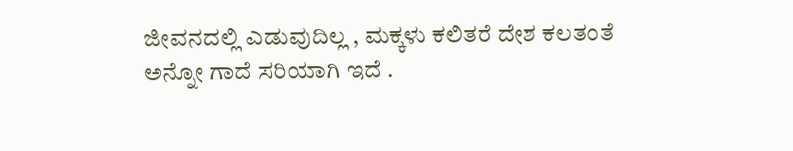ಜೀವನದಲ್ಲಿ ಎಡುವುದಿಲ್ಲ , ಮಕ್ಕಳು ಕಲಿತರೆ ದೇಶ ಕಲತಂತೆ ಅನ್ನೋ ಗಾದೆ ಸರಿಯಾಗಿ ಇದೆ .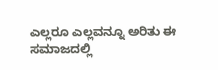ಎಲ್ಲರೂ ಎಲ್ಲವನ್ನೂ ಅರಿತು ಈ ಸಮಾಜದಲ್ಲಿ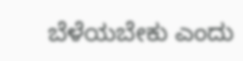ಬೆಳೆಯಬೇಕು ಎಂದು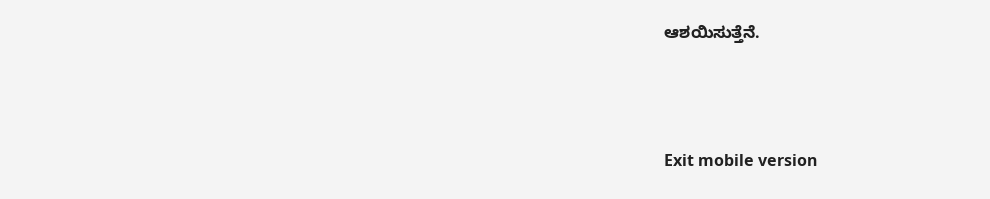ಆಶಯಿಸುತ್ತೆನೆ.



Exit mobile version